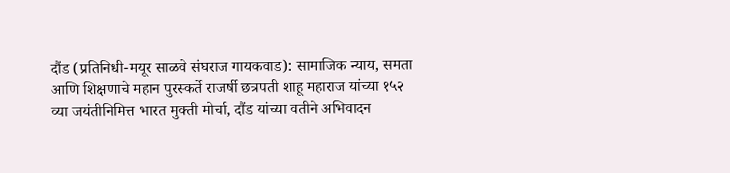दौंड (प्रतिनिधी-मयूर साळवे संघराज गायकवाड): सामाजिक न्याय, समता आणि शिक्षणाचे महान पुरस्कर्ते राजर्षी छत्रपती शाहू महाराज यांच्या १५२ व्या जयंतीनिमित्त भारत मुक्ती मोर्चा, दौंड यांच्या वतीने अभिवादन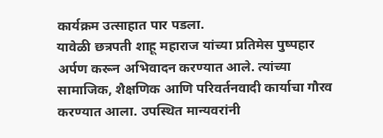कार्यक्रम उत्साहात पार पडला.
यावेळी छत्रपती शाहू महाराज यांच्या प्रतिमेस पुष्पहार अर्पण करून अभिवादन करण्यात आले. त्यांच्या सामाजिक, शैक्षणिक आणि परिवर्तनवादी कार्याचा गौरव करण्यात आला. उपस्थित मान्यवरांनी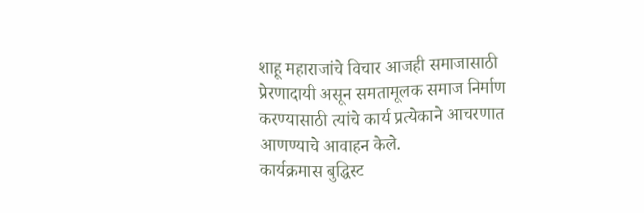शाहू महाराजांचे विचार आजही समाजासाठी प्रेरणादायी असून समतामूलक समाज निर्माण करण्यासाठी त्यांचे कार्य प्रत्येकाने आचरणात आणण्याचे आवाहन केले.
कार्यक्रमास बुद्धिस्ट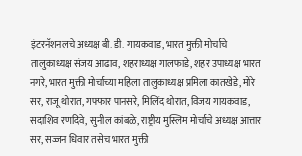इंटरनॅशनलचे अध्यक्ष बी. डी. गायकवाड, भारत मुक्ती मोर्चाचे तालुकाध्यक्ष संजय आढाव, शहराध्यक्ष गालफाडे, शहर उपाध्यक्ष भारत नगरे, भारत मुक्ती मोर्चाच्या महिला तालुकाध्यक्ष प्रमिला कातखेडे, मोरे सर, राजू थोरात, गफ्फार पानसरे, मिलिंद थोरात, विजय गायकवाड, सदाशिव रणदिवे, सुनील कांबळे, राष्ट्रीय मुस्लिम मोर्चाचे अध्यक्ष आत्तार सर, सज्जन धिवार तसेच भारत मुक्ती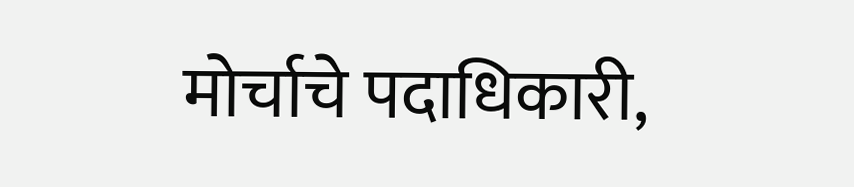मोर्चाचे पदाधिकारी,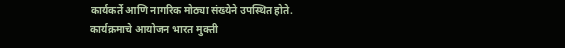कार्यकर्ते आणि नागरिक मोठ्या संख्येने उपस्थित होते.
कार्यक्रमाचे आयोजन भारत मुक्ती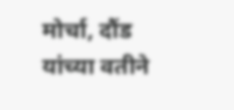मोर्चा, दौंड यांच्या वतीने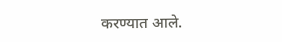करण्यात आले.